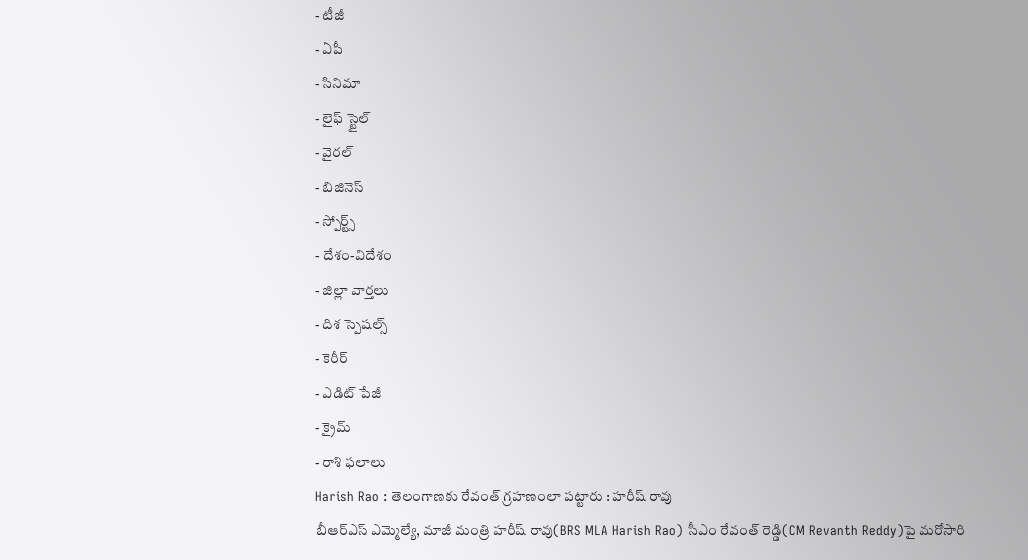- టీజీ
- ఏపీ
- సినిమా
- లైఫ్ స్టైల్
- వైరల్
- బిజినెస్
- స్పోర్ట్స్
- దేశం-విదేశం
- జిల్లా వార్తలు
- దిశ స్పెషల్స్
- కెరీర్
- ఎడిట్ పేజీ
- క్రైమ్
- రాశి ఫలాలు
Harish Rao : తెలంగాణకు రేవంత్ గ్రహణంలా పట్టారు : హరీష్ రావు
బీఆర్ఎస్ ఎమ్మెల్యే, మాజీ మంత్రి హరీష్ రావు(BRS MLA Harish Rao) సీఎం రేవంత్ రెడ్డి(CM Revanth Reddy)పై మరోసారి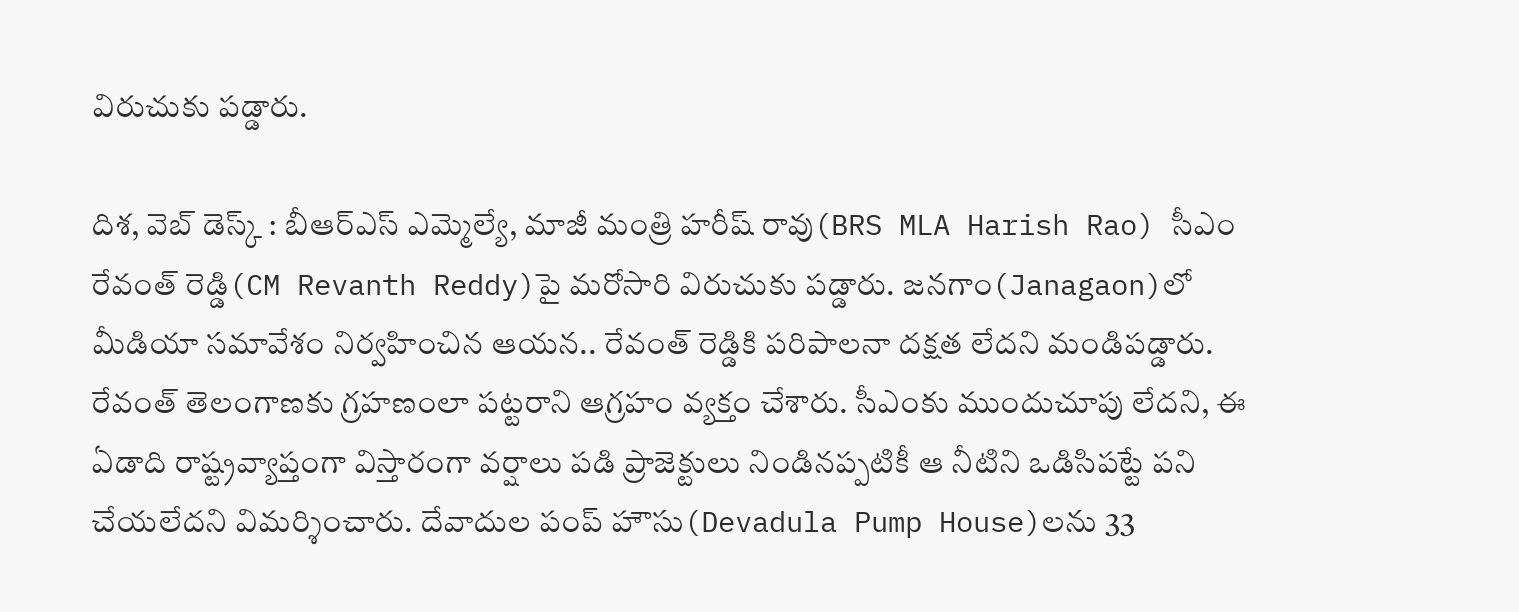విరుచుకు పడ్డారు.

దిశ, వెబ్ డెస్క్ : బీఆర్ఎస్ ఎమ్మెల్యే, మాజీ మంత్రి హరీష్ రావు(BRS MLA Harish Rao) సీఎం రేవంత్ రెడ్డి(CM Revanth Reddy)పై మరోసారి విరుచుకు పడ్డారు. జనగాం(Janagaon)లో మీడియా సమావేశం నిర్వహించిన ఆయన.. రేవంత్ రెడ్డికి పరిపాలనా దక్షత లేదని మండిపడ్డారు. రేవంత్ తెలంగాణకు గ్రహణంలా పట్టరాని ఆగ్రహం వ్యక్తం చేశారు. సీఎంకు ముందుచూపు లేదని, ఈ ఏడాది రాష్ట్రవ్యాప్తంగా విస్తారంగా వర్షాలు పడి ప్రాజెక్టులు నిండినప్పటికీ ఆ నీటిని ఒడిసిపట్టే పని చేయలేదని విమర్శించారు. దేవాదుల పంప్ హౌసు(Devadula Pump House)లను 33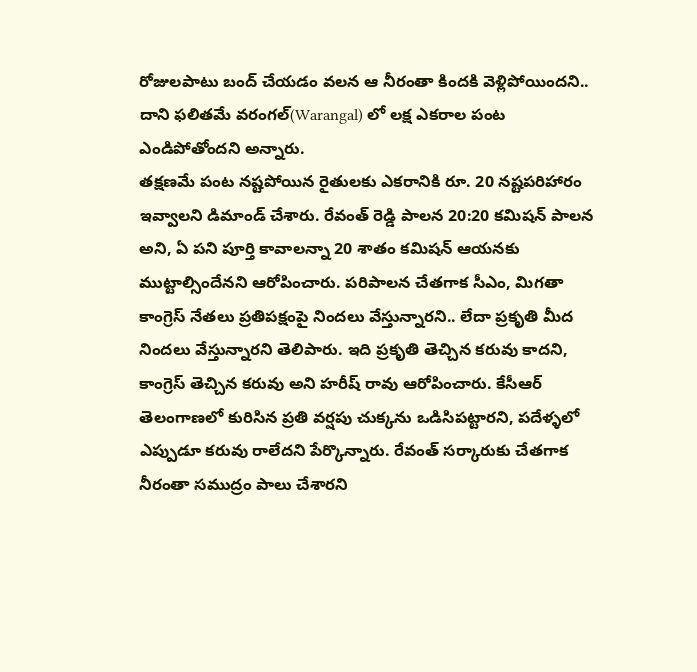రోజులపాటు బంద్ చేయడం వలన ఆ నీరంతా కిందకి వెళ్లిపోయిందని.. దాని ఫలితమే వరంగల్(Warangal) లో లక్ష ఎకరాల పంట ఎండిపోతోందని అన్నారు.
తక్షణమే పంట నష్టపోయిన రైతులకు ఎకరానికి రూ. 20 నష్టపరిహారం ఇవ్వాలని డిమాండ్ చేశారు. రేవంత్ రెడ్డి పాలన 20:20 కమిషన్ పాలన అని, ఏ పని పూర్తి కావాలన్నా 20 శాతం కమిషన్ ఆయనకు ముట్టాల్సిందేనని ఆరోపించారు. పరిపాలన చేతగాక సీఎం, మిగతా కాంగ్రెస్ నేతలు ప్రతిపక్షంపై నిందలు వేస్తున్నారని.. లేదా ప్రకృతి మీద నిందలు వేస్తున్నారని తెలిపారు. ఇది ప్రకృతి తెచ్చిన కరువు కాదని, కాంగ్రెస్ తెచ్చిన కరువు అని హరీష్ రావు ఆరోపించారు. కేసీఆర్ తెలంగాణలో కురిసిన ప్రతి వర్షపు చుక్కను ఒడిసిపట్టారని, పదేళ్ళలో ఎప్పుడూ కరువు రాలేదని పేర్కొన్నారు. రేవంత్ సర్కారుకు చేతగాక నీరంతా సముద్రం పాలు చేశారని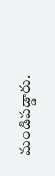మండిపడ్డారు.